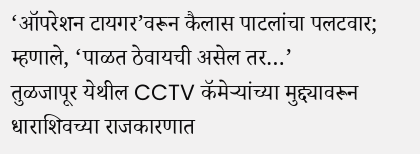‘ऑपरेशन टायगर’वरून कैलास पाटलांचा पलटवार; म्हणाले, ‘पाळत ठेवायची असेल तर…’
तुळजापूर येथील CCTV कॅमेऱ्यांच्या मुद्द्यावरून धाराशिवच्या राजकारणात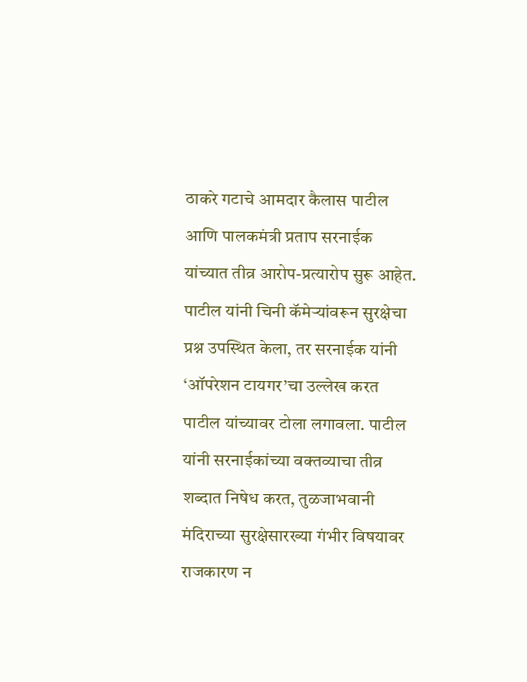ठाकरे गटाचे आमदार कैलास पाटील आणि पालकमंत्री प्रताप सरनाईक यांच्यात तीव्र आरोप-प्रत्यारोप सुरू आहेत. पाटील यांनी चिनी कॅमेऱ्यांवरून सुरक्षेचा प्रश्न उपस्थित केला, तर सरनाईक यांनी ‘ऑपरेशन टायगर’चा उल्लेख करत पाटील यांच्यावर टोला लगावला. पाटील यांनी सरनाईकांच्या वक्तव्याचा तीव्र शब्दात निषेध करत, तुळजाभवानी मंदिराच्या सुरक्षेसारख्या गंभीर विषयावर राजकारण न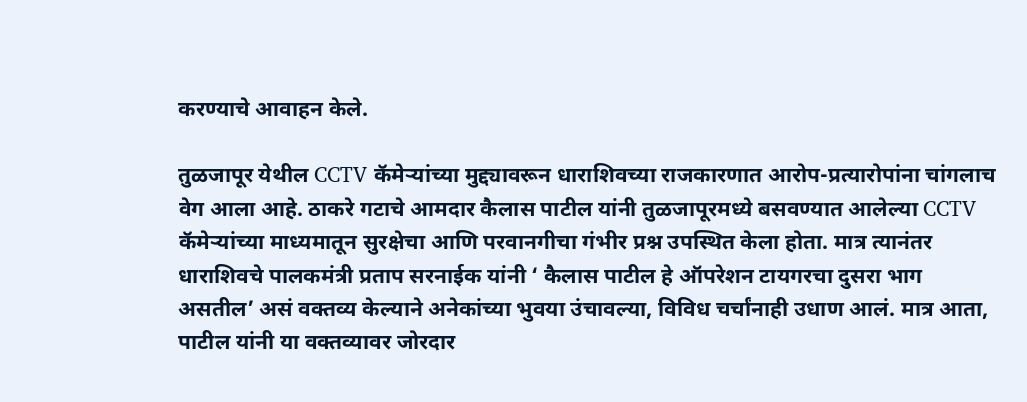करण्याचे आवाहन केले.

तुळजापूर येथील CCTV कॅमेऱ्यांच्या मुद्द्यावरून धाराशिवच्या राजकारणात आरोप-प्रत्यारोपांना चांगलाच वेग आला आहे. ठाकरे गटाचे आमदार कैलास पाटील यांनी तुळजापूरमध्ये बसवण्यात आलेल्या CCTV कॅमेऱ्यांच्या माध्यमातून सुरक्षेचा आणि परवानगीचा गंभीर प्रश्न उपस्थित केला होता. मात्र त्यानंतर धाराशिवचे पालकमंत्री प्रताप सरनाईक यांनी ‘ कैलास पाटील हे ऑपरेशन टायगरचा दुसरा भाग असतील’ असं वक्तव्य केल्याने अनेकांच्या भुवया उंचावल्या, विविध चर्चांनाही उधाण आलं. मात्र आता, पाटील यांनी या वक्तव्यावर जोरदार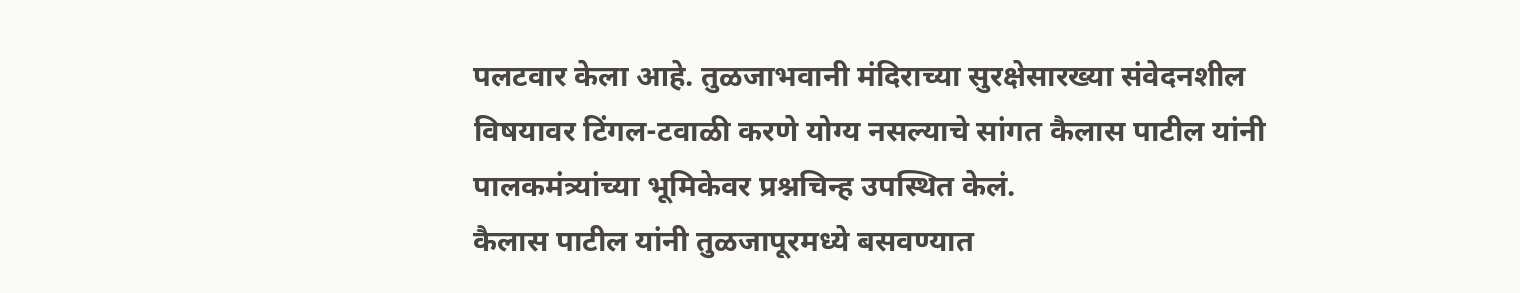पलटवार केला आहे. तुळजाभवानी मंदिराच्या सुरक्षेसारख्या संवेदनशील विषयावर टिंगल-टवाळी करणे योग्य नसल्याचे सांगत कैलास पाटील यांनी पालकमंत्र्यांच्या भूमिकेवर प्रश्नचिन्ह उपस्थित केलं.
कैलास पाटील यांनी तुळजापूरमध्ये बसवण्यात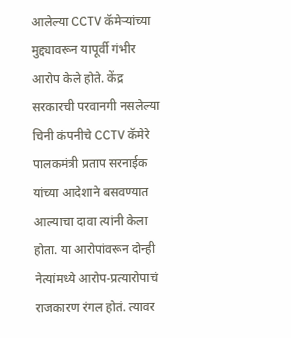आलेल्या CCTV कॅमेऱ्यांच्या मुद्द्यावरून यापूर्वी गंभीर आरोप केले होते. केंद्र सरकारची परवानगी नसलेल्या चिनी कंपनीचे CCTV कॅमेरे पालकमंत्री प्रताप सरनाईक यांच्या आदेशाने बसवण्यात आल्याचा दावा त्यांनी केला होता. या आरोपांवरून दोन्ही नेत्यांमध्ये आरोप-प्रत्यारोपाचं राजकारण रंगल होतं. त्यावर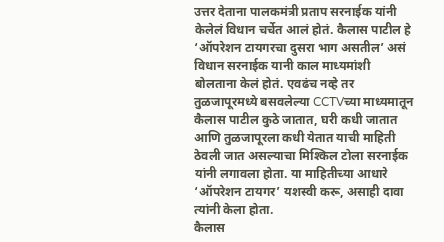उत्तर देताना पालकमंत्री प्रताप सरनाईक यांनी केलेलं विधान चर्चेत आलं होतं. कैलास पाटील हे ‘ऑपरेशन टायगरचा दुसरा भाग असतील’ असं विधान सरनाईक यानी काल माध्यमांशी बोलताना केलं होतं. एवढंच नव्हे तर तुळजापूरमध्ये बसवलेल्या CCTVच्या माध्यमातून कैलास पाटील कुठे जातात, घरी कधी जातात आणि तुळजापूरला कधी येतात याची माहिती ठेवली जात असल्याचा मिश्किल टोला सरनाईक यांनी लगावला होता. या माहितीच्या आधारे ‘ऑपरेशन टायगर’ यशस्वी करू, असाही दावा त्यांनी केला होता.
कैलास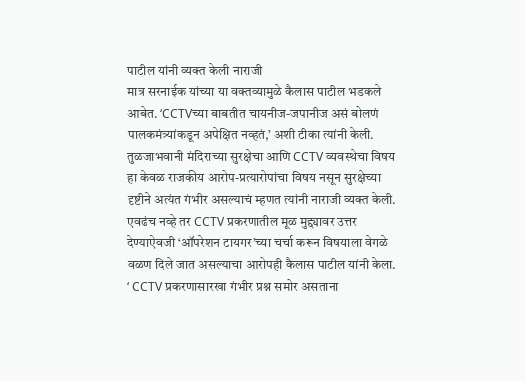पाटील यांनी व्यक्त केली नाराजी
मात्र सरनाईक यांच्या या वक्तव्यामुळे कैलास पाटील भडकले आबेत. ‘CCTVच्या बाबतीत चायनीज-जपानीज असं बोलणं पालकमंत्र्यांकडून अपेक्षित नव्हतं,’ अशी टीका त्यांनी केली. तुळजाभवानी मंदिराच्या सुरक्षेचा आणि CCTV व्यवस्थेचा विषय हा केवळ राजकीय आरोप-प्रत्यारोपांचा विषय नसून सुरक्षेच्या दृष्टीने अत्यंत गंभीर असल्याचं म्हणत त्यांनी नाराजी व्यक्त केली. एवढंच नव्हे तर CCTV प्रकरणातील मूळ मुद्द्यावर उत्तर देण्याऐवजी ‘ऑपरेशन टायगर’च्या चर्चा करून विषयाला वेगळे वळण दिले जात असल्याचा आरोपही कैलास पाटील यांनी केला. ‘ CCTV प्रकरणासारखा गंभीर प्रश्न समोर असताना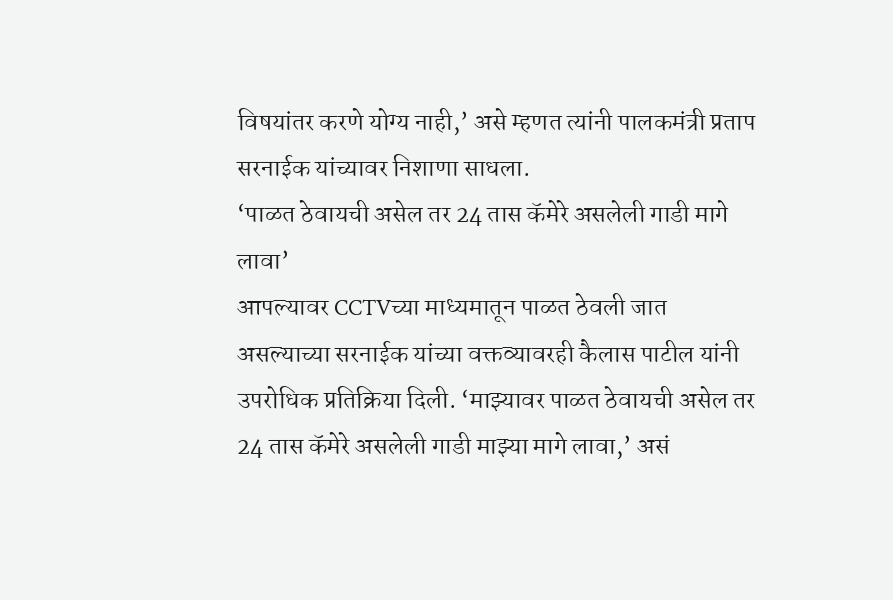विषयांतर करणे योग्य नाही,’ असे म्हणत त्यांनी पालकमंत्री प्रताप सरनाईक यांच्यावर निशाणा साधला.
‘पाळत ठेवायची असेल तर 24 तास कॅमेरे असलेली गाडी मागे लावा’
आपल्यावर CCTVच्या माध्यमातून पाळत ठेवली जात असल्याच्या सरनाईक यांच्या वक्तव्यावरही कैलास पाटील यांनी उपरोधिक प्रतिक्रिया दिली. ‘माझ्यावर पाळत ठेवायची असेल तर 24 तास कॅमेरे असलेली गाडी माझ्या मागे लावा,’ असं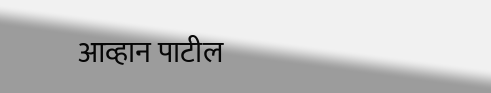आव्हान पाटील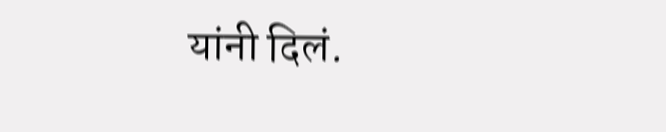यांनी दिलं.